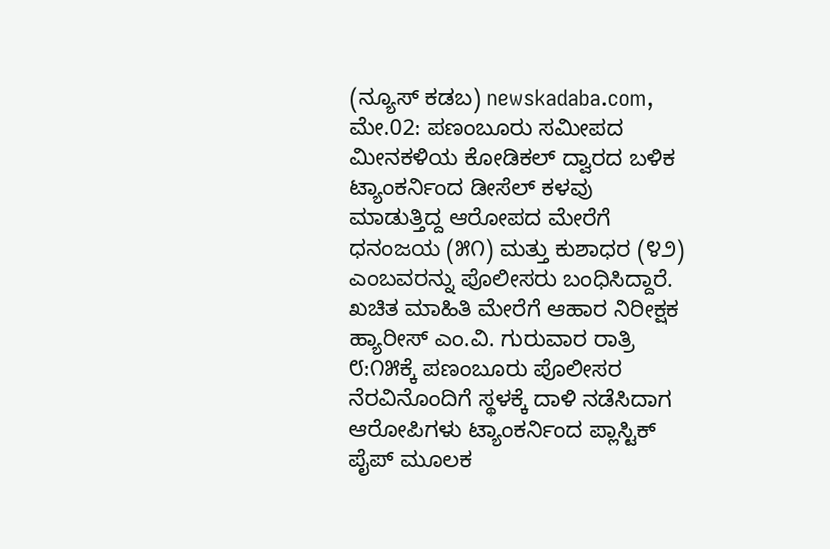(ನ್ಯೂಸ್ ಕಡಬ) newskadaba.com, ಮೇ.02: ಪಣಂಬೂರು ಸಮೀಪದ ಮೀನಕಳಿಯ ಕೋಡಿಕಲ್ ದ್ವಾರದ ಬಳಿಕ ಟ್ಯಾಂಕರ್ನಿಂದ ಡೀಸೆಲ್ ಕಳವು ಮಾಡುತ್ತಿದ್ದ ಆರೋಪದ ಮೇರೆಗೆ ಧನಂಜಯ (೫೧) ಮತ್ತು ಕುಶಾಧರ (೪೨) ಎಂಬವರನ್ನು ಪೊಲೀಸರು ಬಂಧಿಸಿದ್ದಾರೆ.
ಖಚಿತ ಮಾಹಿತಿ ಮೇರೆಗೆ ಆಹಾರ ನಿರೀಕ್ಷಕ ಹ್ಯಾರೀಸ್ ಎಂ.ವಿ. ಗುರುವಾರ ರಾತ್ರಿ ೮:೧೫ಕ್ಕೆ ಪಣಂಬೂರು ಪೊಲೀಸರ ನೆರವಿನೊಂದಿಗೆ ಸ್ಥಳಕ್ಕೆ ದಾಳಿ ನಡೆಸಿದಾಗ ಆರೋಪಿಗಳು ಟ್ಯಾಂಕರ್ನಿಂದ ಪ್ಲಾಸ್ಟಿಕ್ ಪೈಪ್ ಮೂಲಕ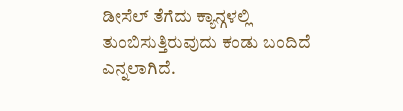ಡೀಸೆಲ್ ತೆಗೆದು ಕ್ಯಾನ್ಗಳಲ್ಲಿ ತುಂಬಿಸುತ್ತಿರುವುದು ಕಂಡು ಬಂದಿದೆ ಎನ್ನಲಾಗಿದೆ.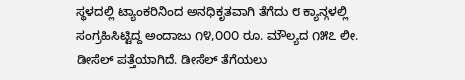ಸ್ಥಳದಲ್ಲಿ ಟ್ಯಾಂಕರಿನಿಂದ ಅನಧಿಕೃತವಾಗಿ ತೆಗೆದು ೮ ಕ್ಯಾನ್ಗಳಲ್ಲಿ ಸಂಗ್ರಹಿಸಿಟ್ಟಿದ್ದ ಅಂದಾಜು ೧೪,೦೦೦ ರೂ. ಮೌಲ್ಯದ ೧೫೭ ಲೀ. ಡೀಸೆಲ್ ಪತ್ತೆಯಾಗಿದೆ. ಡೀಸೆಲ್ ತೆಗೆಯಲು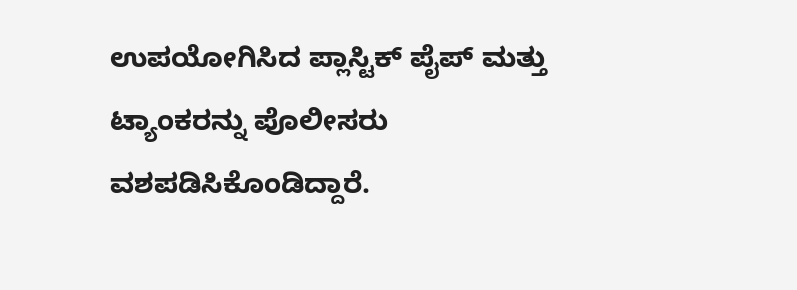ಉಪಯೋಗಿಸಿದ ಪ್ಲಾಸ್ಟಿಕ್ ಪೈಪ್ ಮತ್ತು ಟ್ಯಾಂಕರನ್ನು ಪೊಲೀಸರು ವಶಪಡಿಸಿಕೊಂಡಿದ್ದಾರೆ.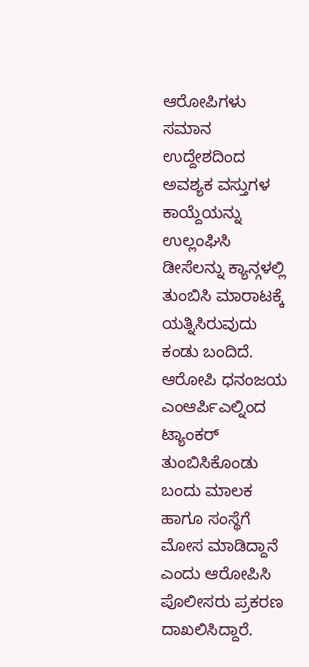ಆರೋಪಿಗಳು ಸಮಾನ ಉದ್ದೇಶದಿಂದ ಅವಶ್ಯಕ ವಸ್ತುಗಳ ಕಾಯ್ದೆಯನ್ನು ಉಲ್ಲಂಘಿಸಿ ಡೀಸೆಲನ್ನು ಕ್ಯಾನ್ಗಳಲ್ಲಿ ತುಂಬಿಸಿ ಮಾರಾಟಕ್ಕೆ ಯತ್ನಿಸಿರುವುದು ಕಂಡು ಬಂದಿದೆ. ಆರೋಪಿ ಧನಂಜಯ ಎಂಆರ್ಪಿಎಲ್ನಿಂದ ಟ್ಯಾಂಕರ್ ತುಂಬಿಸಿಕೊಂಡು ಬಂದು ಮಾಲಕ ಹಾಗೂ ಸಂಸ್ಥೆಗೆ ಮೋಸ ಮಾಡಿದ್ದಾನೆ ಎಂದು ಆರೋಪಿಸಿ ಪೊಲೀಸರು ಪ್ರಕರಣ ದಾಖಲಿಸಿದ್ದಾರೆ.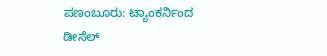ಪಣಂಬೂರು: ಟ್ಯಾಂಕರ್ನಿಂದ ಡೀಸೆಲ್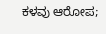ಕಳವು ಆರೋಪ;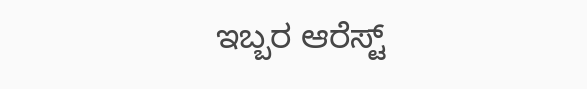ಇಬ್ಬರ ಆರೆಸ್ಟ್